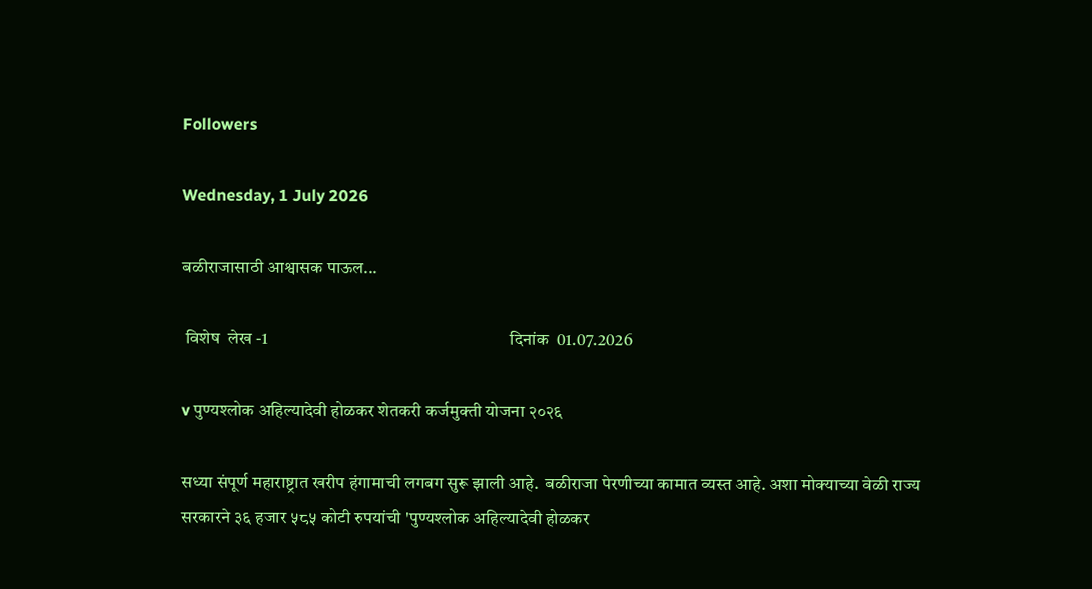Followers

Wednesday, 1 July 2026

बळीराजासाठी आश्वासक पाऊल...

 विशेष  लेख -1                                                                     दिनांक  01.07.2026

v पुण्यश्लोक अहिल्यादेवी होळकर शेतकरी कर्जमुक्ती योजना २०२६

सध्या संपूर्ण महाराष्ट्रात खरीप हंगामाची लगबग सुरू झाली आहे.  बळीराजा पेरणीच्या कामात व्यस्त आहे. अशा मोक्याच्या वेळी राज्य सरकारने ३६ हजार ५८५ कोटी रुपयांची 'पुण्यश्लोक अहिल्यादेवी होळकर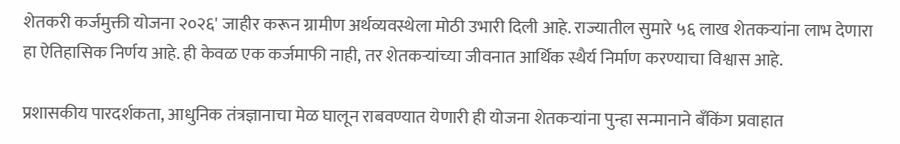शेतकरी कर्जमुक्ती योजना २०२६' जाहीर करून ग्रामीण अर्थव्यवस्थेला मोठी उभारी दिली आहे. राज्यातील सुमारे ५६ लाख शेतकऱ्यांना लाभ देणारा हा ऐतिहासिक निर्णय आहे. ही केवळ एक कर्जमाफी नाही, तर शेतकऱ्यांच्या जीवनात आर्थिक स्थैर्य निर्माण करण्याचा विश्वास आहे.

प्रशासकीय पारदर्शकता, आधुनिक तंत्रज्ञानाचा मेळ घालून राबवण्यात येणारी ही योजना शेतकऱ्यांना पुन्हा सन्मानाने बँकिंग प्रवाहात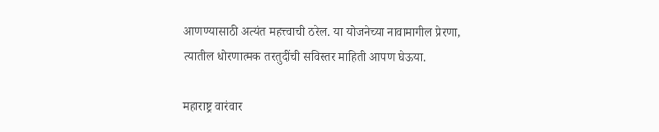आणण्यासाठी अत्यंत महत्त्वाची ठरेल. या योजनेच्या नावामागील प्रेरणा, त्यातील धोरणात्मक तरतुदींची सविस्तर माहिती आपण घेऊया.

महाराष्ट्र वारंवार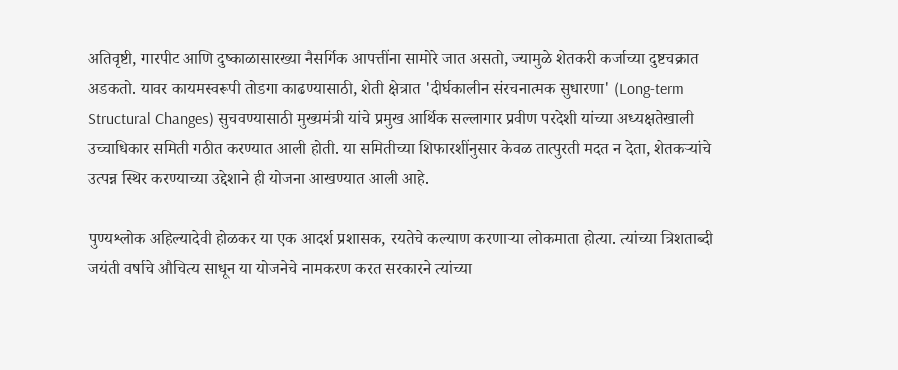अतिवृष्टी, गारपीट आणि दुष्काळासारख्या नैसर्गिक आपत्तींना सामोरे जात असतो, ज्यामुळे शेतकरी कर्जाच्या दुष्टचक्रात अडकतो. यावर कायमस्वरूपी तोडगा काढण्यासाठी, शेती क्षेत्रात 'दीर्घकालीन संरचनात्मक सुधारणा' (Long-term Structural Changes) सुचवण्यासाठी मुख्यमंत्री यांचे प्रमुख आर्थिक सल्लागार प्रवीण परदेशी यांच्या अध्यक्षतेखाली उच्चाधिकार समिती गठीत करण्यात आली होती. या समितीच्या शिफारशींनुसार केवळ तात्पुरती मदत न देता, शेतकऱ्यांचे उत्पन्न स्थिर करण्याच्या उद्देशाने ही योजना आखण्यात आली आहे.

पुण्यश्लोक अहिल्यादेवी होळकर या एक आदर्श प्रशासक, रयतेचे कल्याण करणाऱ्या लोकमाता होत्या. त्यांच्या त्रिशताब्दी जयंती वर्षाचे औचित्य साधून या योजनेचे नामकरण करत सरकारने त्यांच्या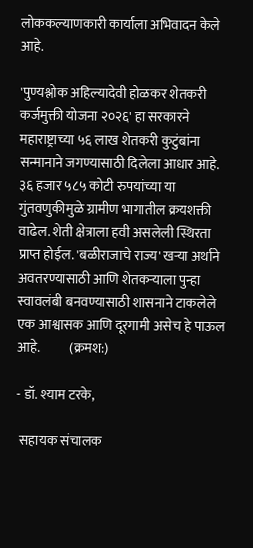लोककल्याणकारी कार्याला अभिवादन केले आहे.

'पुण्यश्लोक अहिल्यादेवी होळकर शेतकरी कर्जमुक्ती योजना २०२६' हा सरकारने महाराष्ट्राच्या ५६ लाख शेतकरी कुटुंबांना सन्मानाने जगण्यासाठी दिलेला आधार आहे. ३६ हजार ५८५ कोटी रुपयांच्या या गुंतवणुकीमुळे ग्रामीण भागातील क्रयशक्ती वाढेल. शेती क्षेत्राला हवी असलेली स्थिरता प्राप्त होईल. 'बळीराजाचे राज्य' खऱ्या अर्थाने अवतरण्यासाठी आणि शेतकऱ्याला पुन्हा स्वावलंबी बनवण्यासाठी शासनाने टाकलेले एक आश्वासक आणि दूरगामी असेच हे पाऊल आहे.           (क्रमश:)

- डॉ. श्याम टरके,

 सहायक संचालक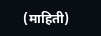(माहिती)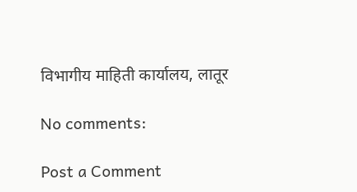विभागीय माहिती कार्यालय, लातूर

No comments:

Post a Comment